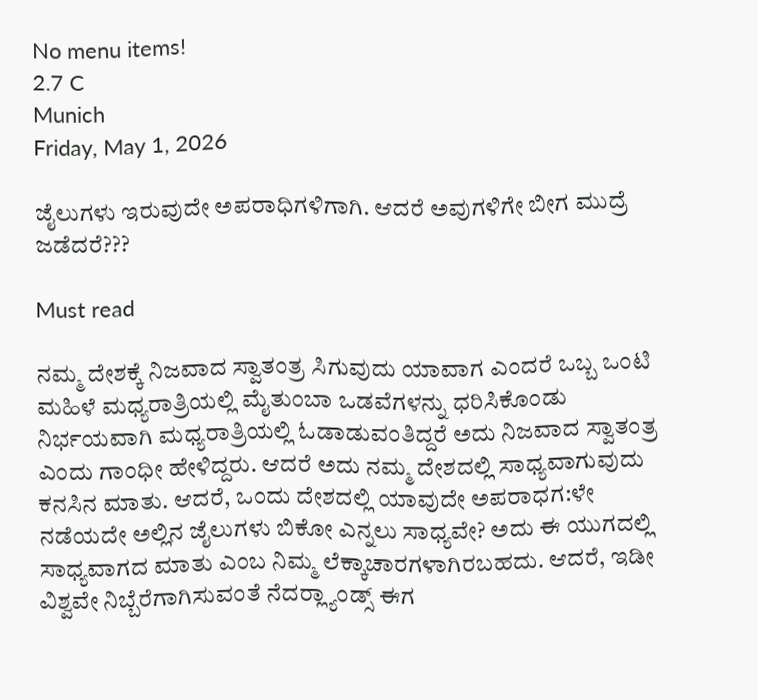No menu items!
2.7 C
Munich
Friday, May 1, 2026

ಜೈಲುಗಳು ಇರುವುದೇ ಅಪರಾಧಿಗಳಿಗಾಗಿ. ಆದರೆ ಅವುಗಳಿಗೇ ಬೀಗ ಮುದ್ರೆ ಜಡೆದರೆ???

Must read

ನಮ್ಮ ದೇಶಕ್ಕೆ ನಿಜವಾದ ಸ್ವಾತಂತ್ರ ಸಿಗುವುದು ಯಾವಾಗ ಎಂದರೆ ಒಬ್ಬ ಒಂಟಿ ಮಹಿಳೆ ಮಧ್ಯರಾತ್ರಿಯಲ್ಲಿ ಮೈತುಂಬಾ ಒಡವೆಗಳನ್ನು ಧರಿಸಿಕೊಂಡು ನಿರ್ಭಯವಾಗಿ ಮಧ್ಯರಾತ್ರಿಯಲ್ಲಿ ಓಡಾಡುವಂತಿದ್ದರೆ ಅದು ನಿಜವಾದ ಸ್ವಾತಂತ್ರ ಎಂದು ಗಾಂಧೀ ಹೇಳಿದ್ದರು. ಆದರೆ ಅದು ನಮ್ಮ ದೇಶದಲ್ಲಿ ಸಾಧ್ಯವಾಗುವುದು ಕನಸಿನ ಮಾತು. ಆದರೆ, ಒಂದು ದೇಶದಲ್ಲಿ ಯಾವುದೇ ಅಪರಾಧಗ:ಳೇ ನಡೆಯದೇ ಅಲ್ಲಿನ ಜೈಲುಗಳು ಬಿಕೋ ಎನ್ನಲು ಸಾಧ್ಯವೇ? ಅದು ಈ ಯುಗದಲ್ಲಿ ಸಾಧ್ಯವಾಗದ ಮಾತು ಎಂಬ ನಿಮ್ಮ ಲೆಕ್ಕಾಚಾರಗಳಾಗಿರಬಹದು. ಆದರೆ, ಇಡೀ ವಿಶ್ವವೇ ನಿಬ್ಬೆರೆಗಾಗಿಸುವಂತೆ ನೆದರ್‍ಲ್ಯಾಂಡ್ಸ್ ಈಗ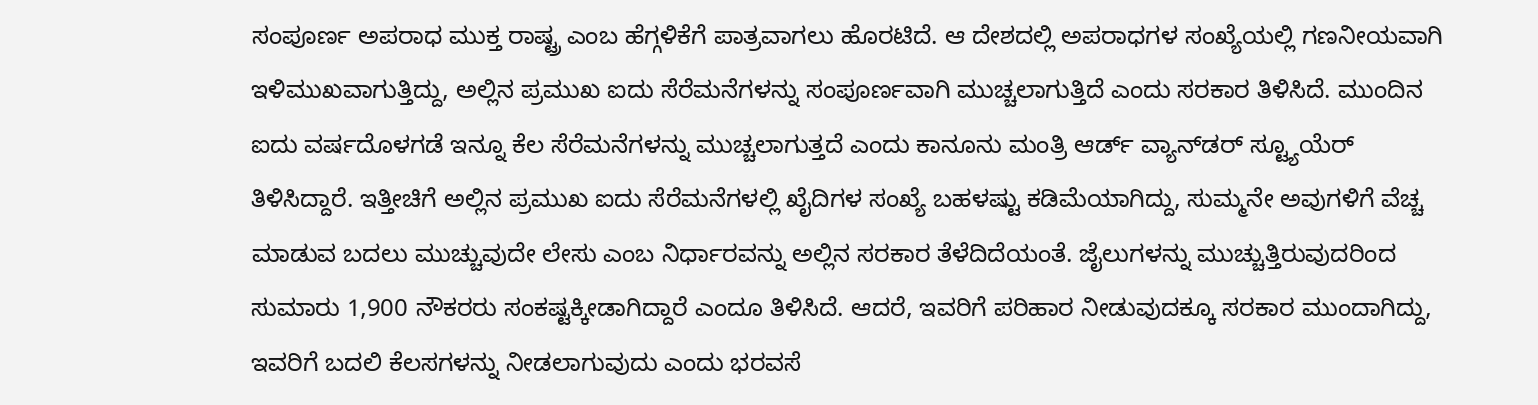ಸಂಪೂರ್ಣ ಅಪರಾಧ ಮುಕ್ತ ರಾಷ್ಟ್ರ ಎಂಬ ಹೆಗ್ಗಳಿಕೆಗೆ ಪಾತ್ರವಾಗಲು ಹೊರಟಿದೆ. ಆ ದೇಶದಲ್ಲಿ ಅಪರಾಧಗಳ ಸಂಖ್ಯೆಯಲ್ಲಿ ಗಣನೀಯವಾಗಿ ಇಳಿಮುಖವಾಗುತ್ತಿದ್ದು, ಅಲ್ಲಿನ ಪ್ರಮುಖ ಐದು ಸೆರೆಮನೆಗಳನ್ನು ಸಂಪೂರ್ಣವಾಗಿ ಮುಚ್ಚಲಾಗುತ್ತಿದೆ ಎಂದು ಸರಕಾರ ತಿಳಿಸಿದೆ. ಮುಂದಿನ ಐದು ವರ್ಷದೊಳಗಡೆ ಇನ್ನೂ ಕೆಲ ಸೆರೆಮನೆಗಳನ್ನು ಮುಚ್ಚಲಾಗುತ್ತದೆ ಎಂದು ಕಾನೂನು ಮಂತ್ರಿ ಆರ್ಡ್ ವ್ಯಾನ್‍ಡರ್ ಸ್ಟ್ಯೂಯೆರ್ ತಿಳಿಸಿದ್ದಾರೆ. ಇತ್ತೀಚಿಗೆ ಅಲ್ಲಿನ ಪ್ರಮುಖ ಐದು ಸೆರೆಮನೆಗಳಲ್ಲಿ ಖೈದಿಗಳ ಸಂಖ್ಯೆ ಬಹಳಷ್ಟು ಕಡಿಮೆಯಾಗಿದ್ದು, ಸುಮ್ಮನೇ ಅವುಗಳಿಗೆ ವೆಚ್ಚ ಮಾಡುವ ಬದಲು ಮುಚ್ಚುವುದೇ ಲೇಸು ಎಂಬ ನಿರ್ಧಾರವನ್ನು ಅಲ್ಲಿನ ಸರಕಾರ ತೆಳೆದಿದೆಯಂತೆ. ಜೈಲುಗಳನ್ನು ಮುಚ್ಚುತ್ತಿರುವುದರಿಂದ ಸುಮಾರು 1,900 ನೌಕರರು ಸಂಕಷ್ಟಕ್ಕೀಡಾಗಿದ್ದಾರೆ ಎಂದೂ ತಿಳಿಸಿದೆ. ಆದರೆ, ಇವರಿಗೆ ಪರಿಹಾರ ನೀಡುವುದಕ್ಕೂ ಸರಕಾರ ಮುಂದಾಗಿದ್ದು, ಇವರಿಗೆ ಬದಲಿ ಕೆಲಸಗಳನ್ನು ನೀಡಲಾಗುವುದು ಎಂದು ಭರವಸೆ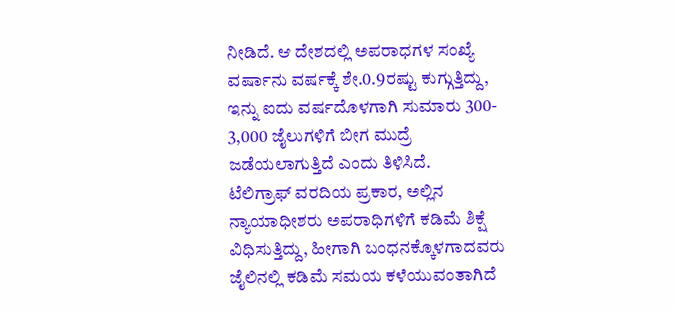ನೀಡಿದೆ. ಆ ದೇಶದಲ್ಲಿ ಅಪರಾಧಗಳ ಸಂಖ್ಯೆ ವರ್ಷಾನು ವರ್ಷಕ್ಕೆ ಶೇ.0.9ರಷ್ಟು ಕುಗ್ಗುತ್ತಿದ್ದು, ಇನ್ನು ಐದು ವರ್ಷದೊಳಗಾಗಿ ಸುಮಾರು 300- 3,000 ಜೈಲುಗಳಿಗೆ ಬೀಗ ಮುದ್ರೆ ಜಡೆಯಲಾಗುತ್ತಿದೆ ಎಂದು ತಿಳಿಸಿದೆ.
ಟೆಲಿಗ್ರಾಫ್ ವರದಿಯ ಪ್ರಕಾರ, ಅಲ್ಲಿನ ನ್ಯಾಯಾಧೀಶರು ಅಪರಾಧಿಗಳಿಗೆ ಕಡಿಮೆ ಶಿಕ್ಷೆ ವಿಧಿಸುತ್ತಿದ್ದು, ಹೀಗಾಗಿ ಬಂಧನಕ್ಕೊಳಗಾದವರು ಜೈಲಿನಲ್ಲಿ ಕಡಿಮೆ ಸಮಯ ಕಳೆಯುವಂತಾಗಿದೆ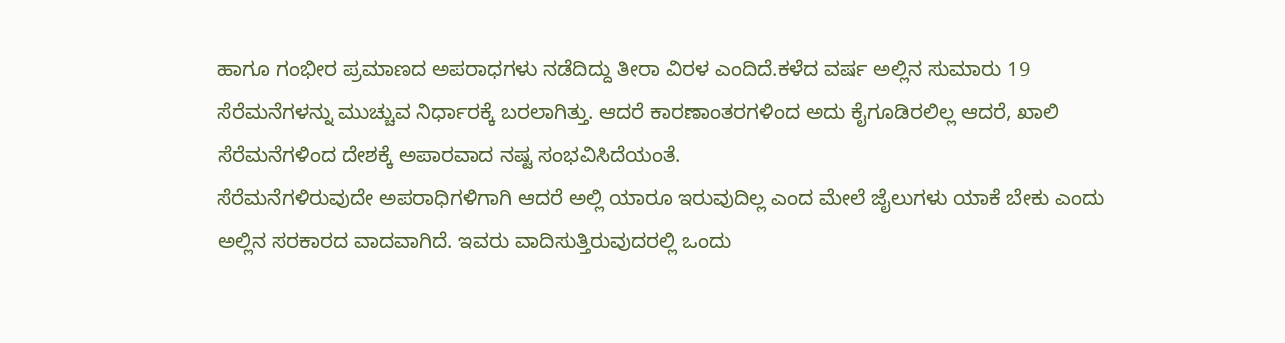ಹಾಗೂ ಗಂಭೀರ ಪ್ರಮಾಣದ ಅಪರಾಧಗಳು ನಡೆದಿದ್ದು ತೀರಾ ವಿರಳ ಎಂದಿದೆ.ಕಳೆದ ವರ್ಷ ಅಲ್ಲಿನ ಸುಮಾರು 19 ಸೆರೆಮನೆಗಳನ್ನು ಮುಚ್ಚುವ ನಿರ್ಧಾರಕ್ಕೆ ಬರಲಾಗಿತ್ತು. ಆದರೆ ಕಾರಣಾಂತರಗಳಿಂದ ಅದು ಕೈಗೂಡಿರಲಿಲ್ಲ ಆದರೆ, ಖಾಲಿ ಸೆರೆಮನೆಗಳಿಂದ ದೇಶಕ್ಕೆ ಅಪಾರವಾದ ನಷ್ಟ ಸಂಭವಿಸಿದೆಯಂತೆ.
ಸೆರೆಮನೆಗಳಿರುವುದೇ ಅಪರಾಧಿಗಳಿಗಾಗಿ ಆದರೆ ಅಲ್ಲಿ ಯಾರೂ ಇರುವುದಿಲ್ಲ ಎಂದ ಮೇಲೆ ಜೈಲುಗಳು ಯಾಕೆ ಬೇಕು ಎಂದು ಅಲ್ಲಿನ ಸರಕಾರದ ವಾದವಾಗಿದೆ. ಇವರು ವಾದಿಸುತ್ತಿರುವುದರಲ್ಲಿ ಒಂದು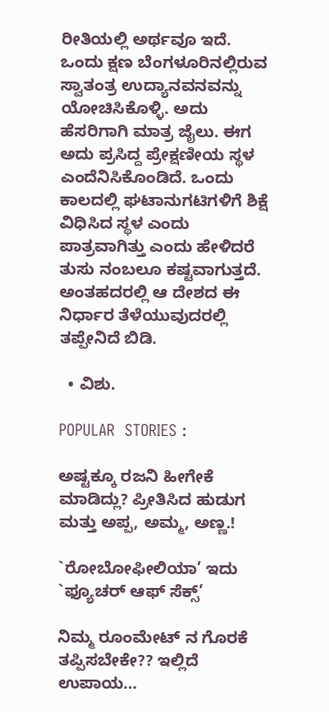ರೀತಿಯಲ್ಲಿ ಅರ್ಥವೂ ಇದೆ. ಒಂದು ಕ್ಷಣ ಬೆಂಗಳೂರಿನಲ್ಲಿರುವ ಸ್ವಾತಂತ್ರ ಉದ್ಯಾನವನವನ್ನು ಯೋಚಿಸಿಕೊಳ್ಳಿ. ಅದು ಹೆಸರಿಗಾಗಿ ಮಾತ್ರ ಜೈಲು. ಈಗ ಅದು ಪ್ರಸಿದ್ದ ಪ್ರೇಕ್ಷಣೀಯ ಸ್ಥಳ ಎಂದೆನಿಸಿಕೊಂಡಿದೆ. ಒಂದು ಕಾಲದಲ್ಲಿ ಘಟಾನುಗಟಿಗಳಿಗೆ ಶಿಕ್ಷೆ ವಿಧಿಸಿದ ಸ್ಥಳ ಎಂದು ಪಾತ್ರವಾಗಿತ್ತು ಎಂದು ಹೇಳಿದರೆ ತುಸು ನಂಬಲೂ ಕಷ್ಟವಾಗುತ್ತದೆ. ಅಂತಹದರಲ್ಲಿ ಆ ದೇಶದ ಈ ನಿರ್ಧಾರ ತೆಳೆಯುವುದರಲ್ಲಿ ತಪ್ಪೇನಿದೆ ಬಿಡಿ.

  • ವಿಶು.

POPULAR  STORIES :

ಅಷ್ಟಕ್ಕೂ ರಜನಿ ಹೀಗೇಕೆ ಮಾಡಿದ್ಲು? ಪ್ರೀತಿಸಿದ ಹುಡುಗ ಮತ್ತು ಅಪ್ಪ, ಅಮ್ಮ, ಅಣ್ಣ.!

`ರೋಬೋಫೀಲಿಯಾ’ ಇದು `ಫ್ಯೂಚರ್ ಆಫ್ ಸೆಕ್ಸ್’

ನಿಮ್ಮ ರೂಂಮೇಟ್ ನ ಗೊರಕೆ ತಪ್ಪಿಸಬೇಕೇ?? ಇಲ್ಲಿದೆ ಉಪಾಯ…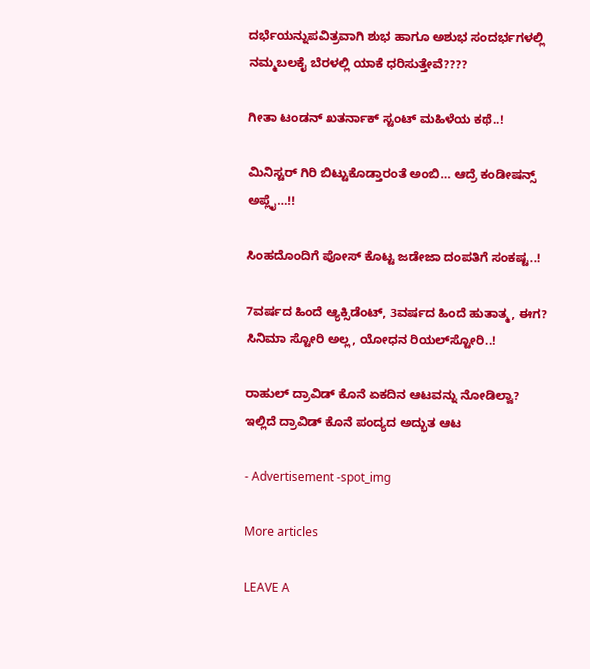ದರ್ಭೆಯನ್ನುಪವಿತ್ರವಾಗಿ ಶುಭ ಹಾಗೂ ಅಶುಭ ‍‍ಸಂದರ್ಭಗಳಲ್ಲಿ ನಮ್ಮಬಲಕೈ ಬೆರಳಲ್ಲಿ ಯಾಕೆ ಧರಿಸುತ್ತೇವೆ????

ಗೀತಾ ಟಂಡನ್ ಖತರ್ನಾಕ್ ಸ್ಟಂಟ್ ಮಹಿಳೆಯ ಕಥೆ..!

ಮಿನಿಸ್ಟರ್ ಗಿರಿ ಬಿಟ್ಟುಕೊಡ್ತಾರಂತೆ ಅಂಬಿ… ಆದ್ರೆ ಕಂಡೀಷನ್ಸ್ ಅಪ್ಲೈ…!!

ಸಿಂಹದೊಂದಿಗೆ ಪೋಸ್ ಕೊಟ್ಟ ಜಡೇಜಾ ದಂಪತಿಗೆ ಸಂಕಷ್ಟ..!

7ವರ್ಷದ ಹಿಂದೆ ಆ್ಯಕ್ಸಿಡೆಂಟ್, 3ವರ್ಷದ ಹಿಂದೆ ಹುತಾತ್ಮ, ಈಗ? ಸಿನಿಮಾ ಸ್ಟೋರಿ ಅಲ್ಲ, ಯೋಧನ ರಿಯಲ್‍ಸ್ಟೋರಿ..!

ರಾಹುಲ್ ದ್ರಾವಿಡ್ ಕೊನೆ ಏಕದಿನ ಆಟವನ್ನು ನೋಡಿಲ್ವಾ? ಇಲ್ಲಿದೆ ದ್ರಾವಿಡ್ ಕೊನೆ ಪಂದ್ಯದ ಅದ್ಭುತ ಆಟ

- Advertisement -spot_img

More articles

LEAVE A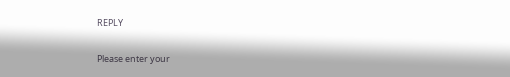REPLY

Please enter your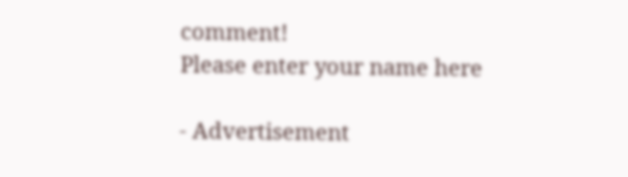comment!
Please enter your name here

- Advertisement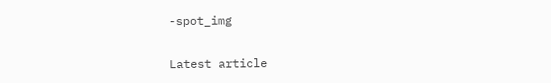-spot_img

Latest article